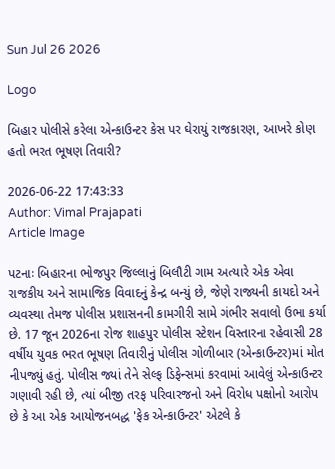Sun Jul 26 2026

Logo

બિહાર પોલીસે કરેલા એન્કાઉન્ટર કેસ પર ઘેરાયું રાજકારણ, આખરે કોણ હતો ભરત ભૂષણ તિવારી?

2026-06-22 17:43:33
Author: Vimal Prajapati
Article Image

પટનાઃ બિહારના ભોજપુર જિલ્લાનું બિલૌટી ગામ અત્યારે એક એવા રાજકીય અને સામાજિક વિવાદનું કેન્દ્ર બન્યું છે, જેણે રાજ્યની કાયદો અને વ્યવસ્થા તેમજ પોલીસ પ્રશાસનની કામગીરી સામે ગંભીર સવાલો ઉભા કર્યા છે. 17 જૂન 2026ના રોજ શાહપુર પોલીસ સ્ટેશન વિસ્તારના રહેવાસી 28 વર્ષીય યુવક ભરત ભૂષણ તિવારીનું પોલીસ ગોળીબાર (એન્કાઉન્ટર)માં મોત નીપજ્યું હતું. પોલીસ જ્યાં તેને સેલ્ફ ડિફેન્સમાં કરવામાં આવેલું એન્કાઉન્ટર ગણાવી રહી છે, ત્યાં બીજી તરફ પરિવારજનો અને વિરોધ પક્ષોનો આરોપ છે કે આ એક આયોજનબદ્ધ 'ફેક એન્કાઉન્ટર' એટલે કે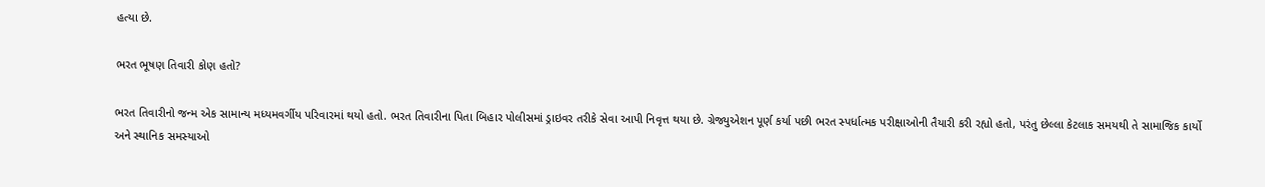હત્યા છે.

ભરત ભૂષણ તિવારી કોણ હતો?

ભરત તિવારીનો જન્મ એક સામાન્ય મધ્યમવર્ગીય પરિવારમાં થયો હતો. ભરત તિવારીના પિતા બિહાર પોલીસમાં ડ્રાઇવર તરીકે સેવા આપી નિવૃત્ત થયા છે. ગ્રેજ્યુએશન પૂર્ણ કર્યા પછી ભરત સ્પર્ધાત્મક પરીક્ષાઓની તૈયારી કરી રહ્યો હતો, પરંતુ છેલ્લા કેટલાક સમયથી તે સામાજિક કાર્યો અને સ્થાનિક સમસ્યાઓ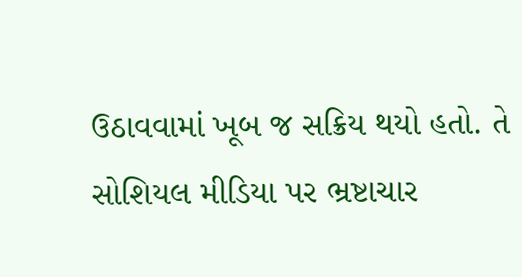ઉઠાવવામાં ખૂબ જ સક્રિય થયો હતો. તે સોશિયલ મીડિયા પર ભ્રષ્ટાચાર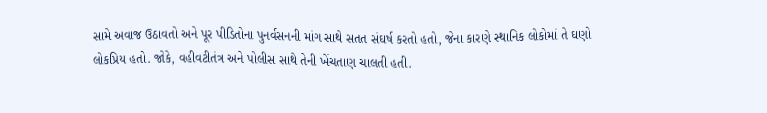સામે અવાજ ઉઠાવતો અને પૂર પીડિતોના પુનર્વસનની માંગ સાથે સતત સંઘર્ષ કરતો હતો, જેના કારણે સ્થાનિક લોકોમાં તે ઘણો લોકપ્રિય હતો. જોકે, વહીવટીતંત્ર અને પોલીસ સાથે તેની ખેંચતાણ ચાલતી હતી.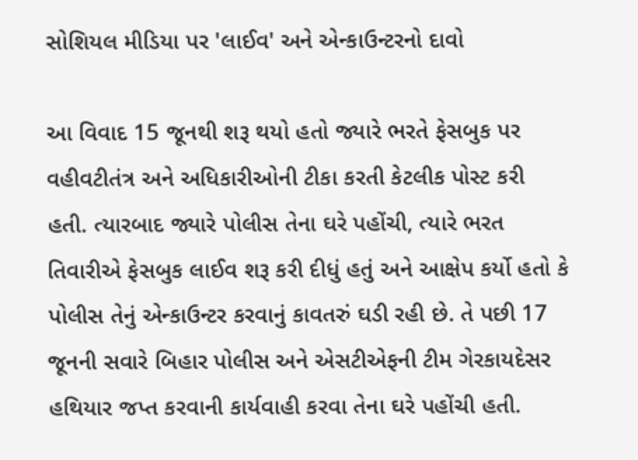સોશિયલ મીડિયા પર 'લાઈવ' અને એન્કાઉન્ટરનો દાવો

આ વિવાદ 15 જૂનથી શરૂ થયો હતો જ્યારે ભરતે ફેસબુક પર વહીવટીતંત્ર અને અધિકારીઓની ટીકા કરતી કેટલીક પોસ્ટ કરી હતી. ત્યારબાદ જ્યારે પોલીસ તેના ઘરે પહોંચી, ત્યારે ભરત તિવારીએ ફેસબુક લાઈવ શરૂ કરી દીધું હતું અને આક્ષેપ કર્યો હતો કે પોલીસ તેનું એન્કાઉન્ટર કરવાનું કાવતરું ઘડી રહી છે. તે પછી 17 જૂનની સવારે બિહાર પોલીસ અને એસટીએફની ટીમ ગેરકાયદેસર હથિયાર જપ્ત કરવાની કાર્યવાહી કરવા તેના ઘરે પહોંચી હતી.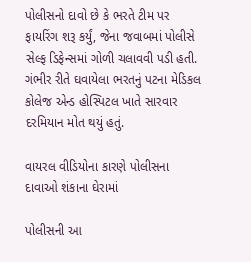પોલીસનો દાવો છે કે ભરતે ટીમ પર ફાયરિંગ શરૂ કર્યું, જેના જવાબમાં પોલીસે સેલ્ફ ડિફેન્સમાં ગોળી ચલાવવી પડી હતી. ગંભીર રીતે ઘવાયેલા ભરતનું પટના મેડિકલ કોલેજ એન્ડ હોસ્પિટલ ખાતે સારવાર દરમિયાન મોત થયું હતું.

વાયરલ વીડિયોના કારણે પોલીસના દાવાઓ શંકાના ઘેરામાં

પોલીસની આ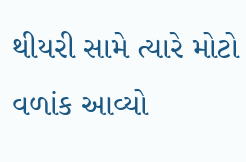થીયરી સામે ત્યારે મોટો વળાંક આવ્યો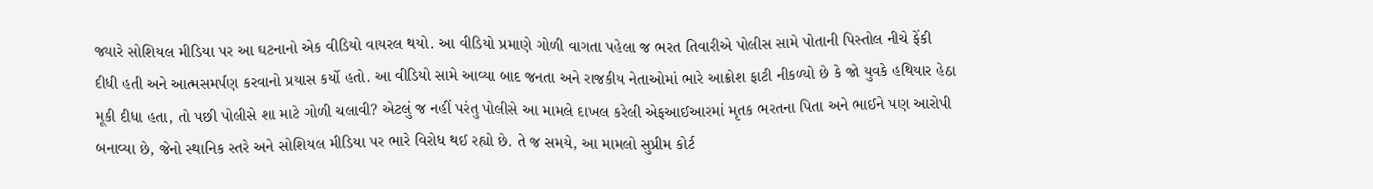જ્યારે સોશિયલ મીડિયા પર આ ઘટનાનો એક વીડિયો વાયરલ થયો. આ વીડિયો પ્રમાણે ગોળી વાગતા પહેલા જ ભરત તિવારીએ પોલીસ સામે પોતાની પિસ્તોલ નીચે ફેંકી દીધી હતી અને આત્મસમર્પણ કરવાનો પ્રયાસ કર્યો હતો. આ વીડિયો સામે આવ્યા બાદ જનતા અને રાજકીય નેતાઓમાં ભારે આક્રોશ ફાટી નીકળ્યો છે કે જો યુવકે હથિયાર હેઠા મૂકી દીધા હતા, તો પછી પોલીસે શા માટે ગોળી ચલાવી? એટલું જ નહીં પરંતુ પોલીસે આ મામલે દાખલ કરેલી એફઆઈઆરમાં મૃતક ભરતના પિતા અને ભાઈને પણ આરોપી બનાવ્યા છે, જેનો સ્થાનિક સ્તરે અને સોશિયલ મીડિયા પર ભારે વિરોધ થઈ રહ્યો છે. તે જ સમયે, આ મામલો સુપ્રીમ કોર્ટ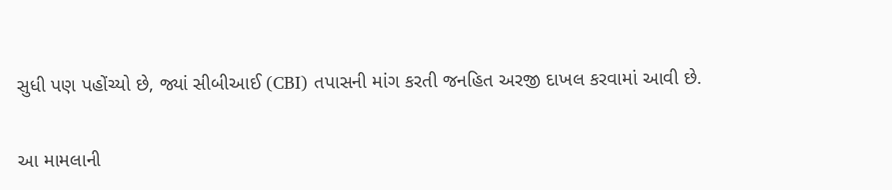સુધી પણ પહોંચ્યો છે, જ્યાં સીબીઆઈ (CBI) તપાસની માંગ કરતી જનહિત અરજી દાખલ કરવામાં આવી છે.

આ મામલાની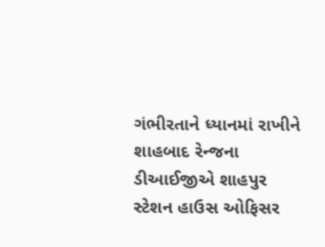ગંભીરતાને ધ્યાનમાં રાખીને શાહબાદ રેન્જના ડીઆઈજીએ શાહપુર સ્ટેશન હાઉસ ઓફિસર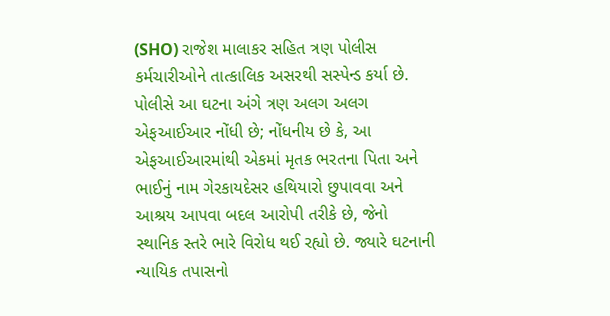(SHO) રાજેશ માલાકર સહિત ત્રણ પોલીસ કર્મચારીઓને તાત્કાલિક અસરથી સસ્પેન્ડ કર્યા છે. પોલીસે આ ઘટના અંગે ત્રણ અલગ અલગ એફઆઈઆર નોંધી છે; નોંધનીય છે કે, આ એફઆઈઆરમાંથી એકમાં મૃતક ભરતના પિતા અને ભાઈનું નામ ગેરકાયદેસર હથિયારો છુપાવવા અને આશ્રય આપવા બદલ આરોપી તરીકે છે, જેનો સ્થાનિક સ્તરે ભારે વિરોધ થઈ રહ્યો છે. જ્યારે ઘટનાની ન્યાયિક તપાસનો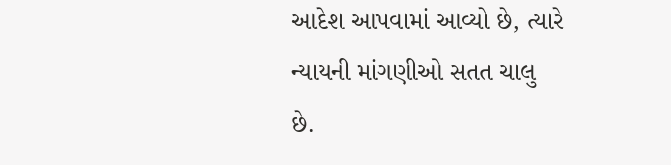આદેશ આપવામાં આવ્યો છે, ત્યારે ન્યાયની માંગણીઓ સતત ચાલુ છે.